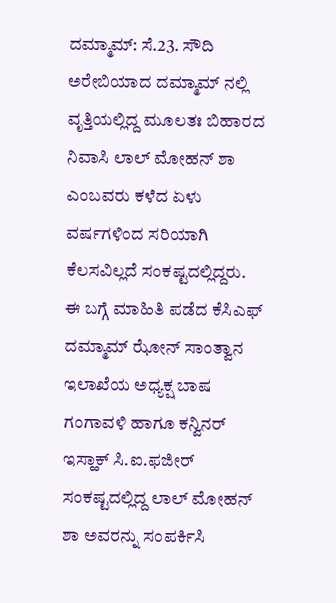ದಮ್ಮಾಮ್: ಸೆ.23. ಸೌದಿ ಅರೇಬಿಯಾದ ದಮ್ಮಾಮ್ ನಲ್ಲಿ ವೃತ್ತಿಯಲ್ಲಿದ್ದ ಮೂಲತಃ ಬಿಹಾರದ ನಿವಾಸಿ ಲಾಲ್ ಮೋಹನ್ ಶಾ ಎಂಬವರು ಕಳೆದ ಏಳು ವರ್ಷಗಳಿಂದ ಸರಿಯಾಗಿ ಕೆಲಸವಿಲ್ಲದೆ ಸಂಕಷ್ಟದಲ್ಲಿದ್ದರು.
ಈ ಬಗ್ಗೆ ಮಾಹಿತಿ ಪಡೆದ ಕೆಸಿಎಫ್ ದಮ್ಮಾಮ್ ಝೋನ್ ಸಾಂತ್ವಾನ ಇಲಾಖೆಯ ಅಧ್ಯಕ್ಷ ಬಾಷ ಗಂಗಾವಳಿ ಹಾಗೂ ಕನ್ವಿನರ್ ಇಸ್ಹಾಕ್ ಸಿ.ಐ.ಫಜೀರ್ ಸಂಕಷ್ಟದಲ್ಲಿದ್ದ ಲಾಲ್ ಮೋಹನ್ ಶಾ ಅವರನ್ನು ಸಂಪರ್ಕಿಸಿ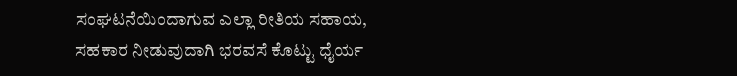ಸಂಘಟನೆಯಿಂದಾಗುವ ಎಲ್ಲಾ ರೀತಿಯ ಸಹಾಯ, ಸಹಕಾರ ನೀಡುವುದಾಗಿ ಭರವಸೆ ಕೊಟ್ಟು ಧೈರ್ಯ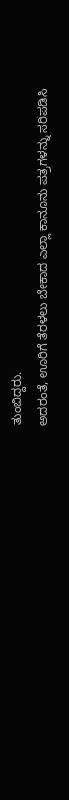ತುಂಬಿದ್ದರು.
ಅದರಂತೆ, ಊರಿಗೆ ತೆರಳಲು ಬೇಕಾದ ಎಲ್ಲಾ ಕಾನೂನು ಪತ್ರಗಳನ್ನು ಸರಿಪಡಿಸಿ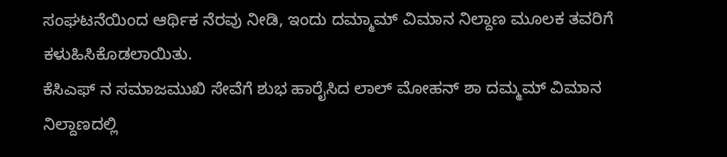ಸಂಘಟನೆಯಿಂದ ಆರ್ಥಿಕ ನೆರವು ನೀಡಿ, ಇಂದು ದಮ್ಮಾಮ್ ವಿಮಾನ ನಿಲ್ದಾಣ ಮೂಲಕ ತವರಿಗೆ ಕಳುಹಿಸಿಕೊಡಲಾಯಿತು.
ಕೆಸಿಎಫ್ ನ ಸಮಾಜಮುಖಿ ಸೇವೆಗೆ ಶುಭ ಹಾರೈಸಿದ ಲಾಲ್ ಮೋಹನ್ ಶಾ ದಮ್ಮಮ್ ವಿಮಾನ ನಿಲ್ದಾಣದಲ್ಲಿ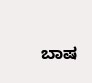ಬಾಷ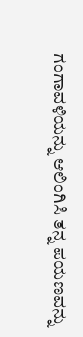ಗಂಗಾವಳಿಯನ್ನು ಆಲಿಂಗಿಸಿ ತನ್ನ ಪಯಣವನ್ನು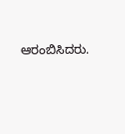ಆರಂಬಿಸಿದರು.